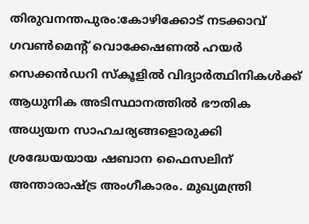തിരുവനന്തപുരം:കോഴിക്കോട് നടക്കാവ് ഗവൺമെന്റ് വൊക്കേഷണൽ ഹയർ സെക്കൻഡറി സ്കൂളിൽ വിദ്യാർത്ഥിനികൾക്ക് ആധുനിക അടിസ്ഥാനത്തിൽ ഭൗതിക അധ്യയന സാഹചര്യങ്ങളൊരുക്കി ശ്രദ്ധേയയായ ഷബാന ഫൈസലിന് അന്താരാഷ്ട്ര അംഗീകാരം. മുഖ്യമന്ത്രി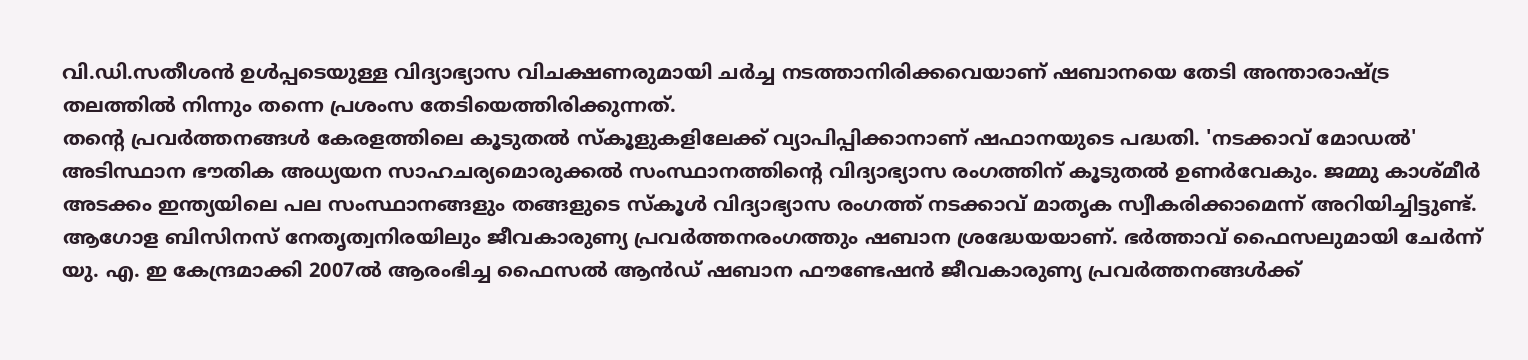വി.ഡി.സതീശൻ ഉൾപ്പടെയുള്ള വിദ്യാഭ്യാസ വിചക്ഷണരുമായി ചർച്ച നടത്താനിരിക്കവെയാണ് ഷബാനയെ തേടി അന്താരാഷ്ട്ര തലത്തിൽ നിന്നും തന്നെ പ്രശംസ തേടിയെത്തിരിക്കുന്നത്.
തന്റെ പ്രവർത്തനങ്ങൾ കേരളത്തിലെ കൂടുതൽ സ്കൂളുകളിലേക്ക് വ്യാപിപ്പിക്കാനാണ് ഷഫാനയുടെ പദ്ധതി. 'നടക്കാവ് മോഡൽ' അടിസ്ഥാന ഭൗതിക അധ്യയന സാഹചര്യമൊരുക്കൽ സംസ്ഥാനത്തിന്റെ വിദ്യാഭ്യാസ രംഗത്തിന് കൂടുതൽ ഉണർവേകും. ജമ്മു കാശ്മീർ അടക്കം ഇന്ത്യയിലെ പല സംസ്ഥാനങ്ങളും തങ്ങളുടെ സ്കൂൾ വിദ്യാഭ്യാസ രംഗത്ത് നടക്കാവ് മാതൃക സ്വീകരിക്കാമെന്ന് അറിയിച്ചിട്ടുണ്ട്.
ആഗോള ബിസിനസ് നേതൃത്വനിരയിലും ജീവകാരുണ്യ പ്രവർത്തനരംഗത്തും ഷബാന ശ്രദ്ധേയയാണ്. ഭർത്താവ് ഫൈസലുമായി ചേർന്ന് യു. എ. ഇ കേന്ദ്രമാക്കി 2007ൽ ആരംഭിച്ച ഫൈസൽ ആൻഡ് ഷബാന ഫൗണ്ടേഷൻ ജീവകാരുണ്യ പ്രവർത്തനങ്ങൾക്ക്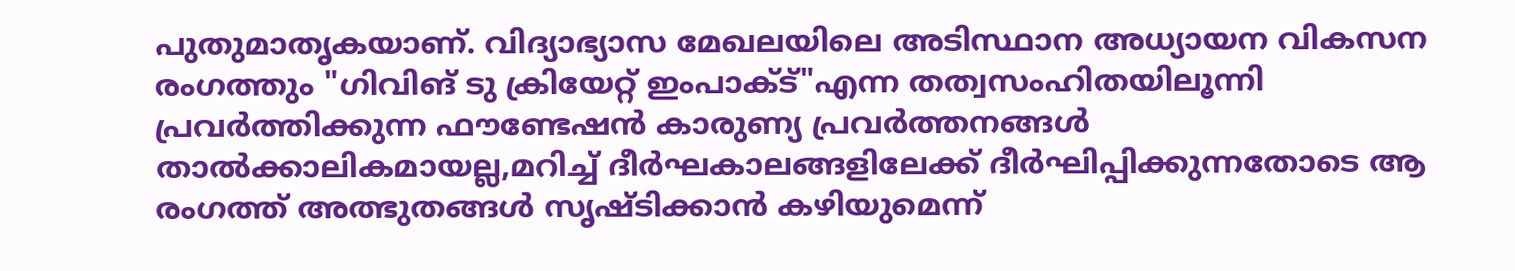പുതുമാതൃകയാണ്. വിദ്യാഭ്യാസ മേഖലയിലെ അടിസ്ഥാന അധ്യായന വികസന രംഗത്തും "ഗിവിങ് ടു ക്രിയേറ്റ് ഇംപാക്ട്"എന്ന തത്വസംഹിതയിലൂന്നി പ്രവർത്തിക്കുന്ന ഫൗണ്ടേഷൻ കാരുണ്യ പ്രവർത്തനങ്ങൾ താൽക്കാലികമായല്ല,മറിച്ച് ദീർഘകാലങ്ങളിലേക്ക് ദീർഘിപ്പിക്കുന്നതോടെ ആ രംഗത്ത് അത്ഭുതങ്ങൾ സൃഷ്ടിക്കാൻ കഴിയുമെന്ന്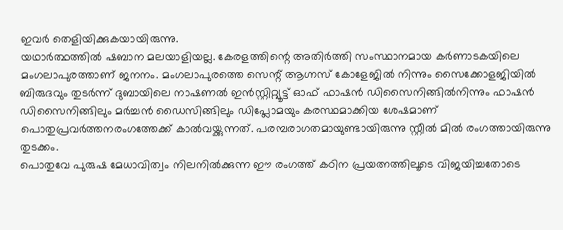ഇവർ തെളിയിക്കുകയായിരുന്നു.
യഥാർത്ഥത്തിൽ ഷബാന മലയാളിയല്ല. കേരളത്തിന്റെ അതിർത്തി സംസ്ഥാനമായ കർണാടകയിലെ മംഗലാപുരത്താണ് ജനനം. മംഗലാപുരത്തെ സെന്റ് ആഗ്നസ് കോളേജിൽ നിന്നും സൈക്കോളജിയിൽ ബിരുദവും തുടർന്ന് ദുബായിലെ നാഷണൽ ഇൻസ്റ്റിറ്റ്യൂട്ട് ഓഫ് ഫാഷൻ ഡിസൈനിങ്ങിൽനിന്നും ഫാഷൻ ഡിസൈനിങ്ങിലും മർച്ചൻ ഡൈസിങ്ങിലും ഡിപ്ലോമയും കരസ്ഥമാക്കിയ ശേഷമാണ് പൊതുപ്രവർത്തനരംഗത്തേക്ക് കാൽവയ്ക്കുന്നത്. പരമ്പരാഗതമായുണ്ടായിരുന്നു സ്റ്റീൽ മിൽ രംഗത്തായിരുന്നു തുടക്കം.
പൊതുവേ പുരുഷ മേധാവിത്വം നിലനിൽക്കുന്ന ഈ രംഗത്ത് കഠിന പ്രയത്നത്തിലൂടെ വിജയിച്ചതോടെ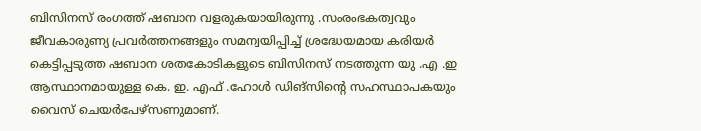ബിസിനസ് രംഗത്ത് ഷബാന വളരുകയായിരുന്നു .സംരംഭകത്വവും ജീവകാരുണ്യ പ്രവർത്തനങ്ങളും സമന്വയിപ്പിച്ച് ശ്രദ്ധേയമായ കരിയർ കെട്ടിപ്പടുത്ത ഷബാന ശതകോടികളുടെ ബിസിനസ് നടത്തുന്ന യു .എ .ഇ ആസ്ഥാനമായുള്ള കെ. ഇ. എഫ് .ഹോൾ ഡിങ്സിന്റെ സഹസ്ഥാപകയും വൈസ് ചെയർപേഴ്സണുമാണ്.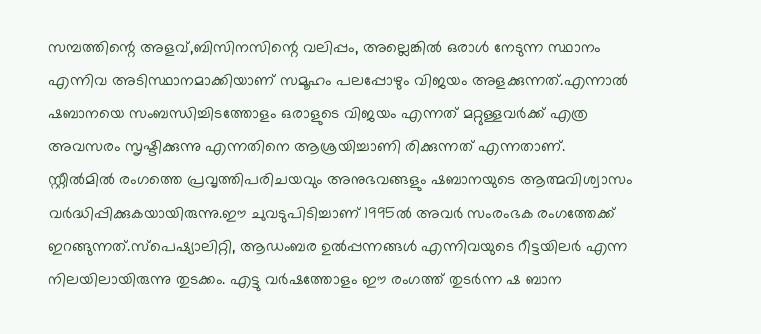സമ്പത്തിന്റെ അളവ്,ബിസിനസിന്റെ വലിപ്പം, അല്ലെങ്കിൽ ഒരാൾ നേടുന്ന സ്ഥാനം എന്നിവ അടിസ്ഥാനമാക്കിയാണ് സമൂഹം പലപ്പോഴും വിജയം അളക്കുന്നത്.എന്നാൽ ഷബാനയെ സംബന്ധിച്ചിടത്തോളം ഒരാളുടെ വിജയം എന്നത് മറ്റുള്ളവർക്ക് എത്ര അവസരം സൃഷ്ടിക്കുന്നു എന്നതിനെ ആശ്രയിച്ചാണി രിക്കുന്നത് എന്നതാണ്.
സ്റ്റീൽമിൽ രംഗത്തെ പ്രവൃത്തിപരിചയവും അനുഭവങ്ങളും ഷബാനയുടെ ആത്മവിശ്വാസം വർദ്ധിപ്പിക്കുകയായിരുന്നു.ഈ ചുവടുപിടിച്ചാണ് 1995ൽ അവർ സംരംഭക രംഗത്തേക്ക് ഇറങ്ങുന്നത്.സ്പെഷ്യാലിറ്റി, ആഡംബര ഉൽപ്പന്നങ്ങൾ എന്നിവയുടെ റീട്ടയിലർ എന്ന നിലയിലായിരുന്നു തുടക്കം. എട്ടു വർഷത്തോളം ഈ രംഗത്ത് തുടർന്ന ഷ ബാന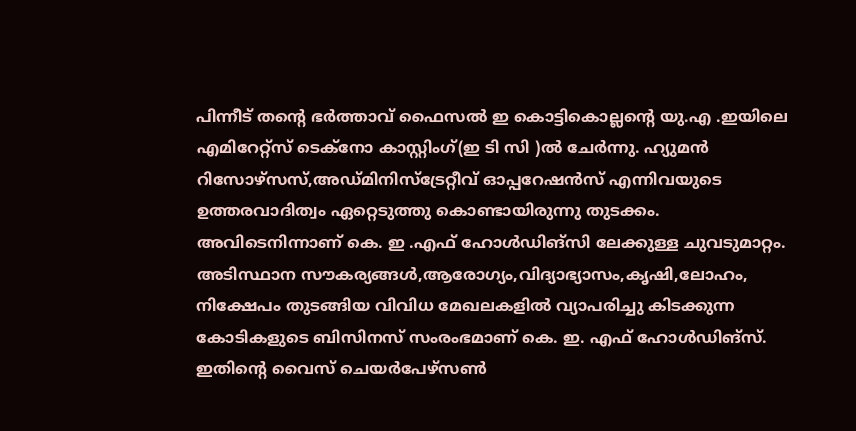പിന്നീട് തന്റെ ഭർത്താവ് ഫൈസൽ ഇ കൊട്ടികൊല്ലന്റെ യു.എ .ഇയിലെ എമിറേറ്റ്സ് ടെക്നോ കാസ്റ്റിംഗ്(ഇ ടി സി )ൽ ചേർന്നു. ഹ്യുമൻ റിസോഴ്സസ്,അഡ്മിനിസ്ട്രേറ്റീവ് ഓപ്പറേഷൻസ് എന്നിവയുടെ ഉത്തരവാദിത്വം ഏറ്റെടുത്തു കൊണ്ടായിരുന്നു തുടക്കം.
അവിടെനിന്നാണ് കെ. ഇ .എഫ് ഹോൾഡിങ്സി ലേക്കുള്ള ചുവടുമാറ്റം. അടിസ്ഥാന സൗകര്യങ്ങൾ,ആരോഗ്യം,വിദ്യാഭ്യാസം,കൃഷി,ലോഹം, നിക്ഷേപം തുടങ്ങിയ വിവിധ മേഖലകളിൽ വ്യാപരിച്ചു കിടക്കുന്ന കോടികളുടെ ബിസിനസ് സംരംഭമാണ് കെ. ഇ. എഫ് ഹോൾഡിങ്സ്. ഇതിന്റെ വൈസ് ചെയർപേഴ്സൺ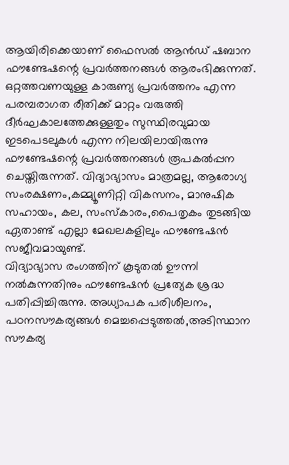ആയിരിക്കെയാണ് ഫൈസൽ ആൻഡ് ഷബാന ഫൗണ്ടേഷന്റെ പ്രവർത്തനങ്ങൾ ആരംഭിക്കുന്നത്.
ഒറ്റത്തവണയുള്ള കാരുണ്യ പ്രവർത്തനം എന്ന പരമ്പരാഗത രീതിക്ക് മാറ്റം വരുത്തി ദീർഘകാലത്തേക്കുള്ളതും സുസ്ഥിരവുമായ ഇടപെടലുകൾ എന്ന നിലയിലായിരുന്നു ഫൗണ്ടേഷന്റെ പ്രവർത്തനങ്ങൾ രൂപകൽപ്പന ചെയ്തിരുന്നത്. വിദ്യാഭ്യാസം മാത്രമല്ല, ആരോഗ്യ സംരക്ഷണം,കമ്മ്യൂണിറ്റി വികസനം, മാനുഷിക സഹായം, കല, സംസ്കാരം,പൈതൃകം തുടങ്ങിയ ഏതാണ്ട് എല്ലാ മേഖലകളിലും ഫൗണ്ടേഷൻ സജീവമായുണ്ട്.
വിദ്യാഭ്യാസ രംഗത്തിന് കൂടുതൽ ഊന്നl നൽകുന്നതിനും ഫൗണ്ടേഷൻ പ്രത്യേക ശ്രദ്ധ പതിപ്പിച്ചിരുന്നു. അധ്യാപക പരിശീലനം, പഠനസൗകര്യങ്ങൾ മെച്ചപ്പെടുത്തൽ,അടിസ്ഥാന സൗകര്യ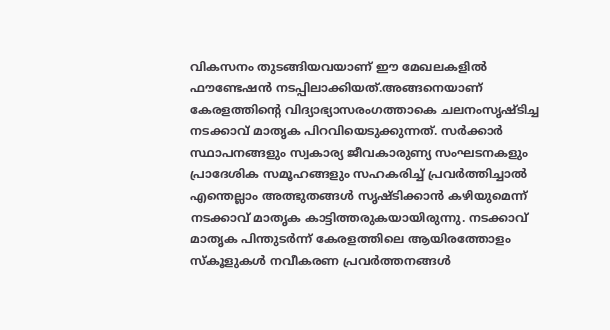വികസനം തുടങ്ങിയവയാണ് ഈ മേഖലകളിൽ ഫൗണ്ടേഷൻ നടപ്പിലാക്കിയത്.അങ്ങനെയാണ് കേരളത്തിന്റെ വിദ്യാഭ്യാസരംഗത്താകെ ചലനംസൃഷ്ടിച്ച നടക്കാവ് മാതൃക പിറവിയെടുക്കുന്നത്. സർക്കാർ സ്ഥാപനങ്ങളും സ്വകാര്യ ജീവകാരുണ്യ സംഘടനകളും പ്രാദേശിക സമൂഹങ്ങളും സഹകരിച്ച് പ്രവർത്തിച്ചാൽ എന്തെല്ലാം അത്ഭുതങ്ങൾ സൃഷ്ടിക്കാൻ കഴിയുമെന്ന് നടക്കാവ് മാതൃക കാട്ടിത്തരുകയായിരുന്നു. നടക്കാവ് മാതൃക പിന്തുടർന്ന് കേരളത്തിലെ ആയിരത്തോളം സ്കൂളുകൾ നവീകരണ പ്രവർത്തനങ്ങൾ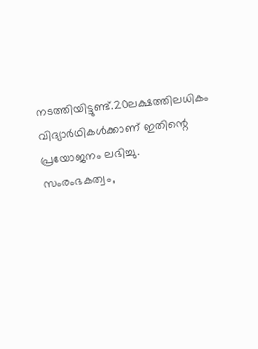നടത്തിയിട്ടുണ്ട്.20ലക്ഷത്തിലധികം വിദ്യാർഥികൾക്കാണ് ഇതിന്റെ പ്രയോജനം ലഭിച്ചു.
സംരംഭകത്വം,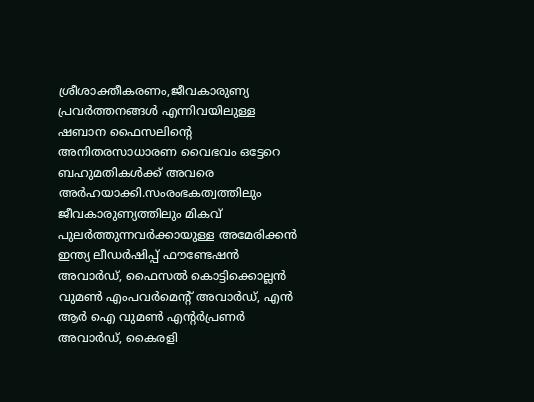ശ്രീശാക്തീകരണം,ജീവകാരുണ്യ പ്രവർത്തനങ്ങൾ എന്നിവയിലുള്ള ഷബാന ഫൈസലിന്റെ അനിതരസാധാരണ വൈഭവം ഒട്ടേറെ ബഹുമതികൾക്ക് അവരെ അർഹയാക്കി.സംരംഭകത്വത്തിലും ജീവകാരുണ്യത്തിലും മികവ് പുലർത്തുന്നവർക്കായുള്ള അമേരിക്കൻ ഇന്ത്യ ലീഡർഷിപ്പ് ഫൗണ്ടേഷൻ അവാർഡ്, ഫൈസൽ കൊട്ടിക്കൊല്ലൻ വുമൺ എംപവർമെന്റ് അവാർഡ്, എൻ ആർ ഐ വുമൺ എന്റർപ്രണർ അവാർഡ്, കൈരളി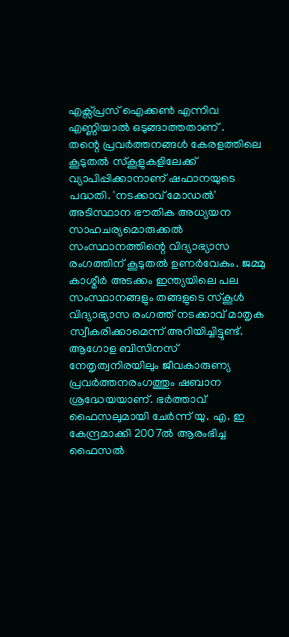എക്സ്പ്രസ് ഐക്കൺ എന്നിവ എണ്ണിയാൽ ഒടുങ്ങാത്തതാണ് .
തന്റെ പ്രവർത്തനങ്ങൾ കേരളത്തിലെ കൂടുതൽ സ്കൂളുകളിലേക്ക് വ്യാപിപ്പിക്കാനാണ് ഷഫാനയുടെ പദ്ധതി. 'നടക്കാവ് മോഡൽ' അടിസ്ഥാന ഭൗതിക അധ്യയന സാഹചര്യമൊരുക്കൽ സംസ്ഥാനത്തിന്റെ വിദ്യാഭ്യാസ രംഗത്തിന് കൂടുതൽ ഉണർവേകും. ജമ്മു കാശ്മീർ അടക്കം ഇന്ത്യയിലെ പല സംസ്ഥാനങ്ങളും തങ്ങളുടെ സ്കൂൾ വിദ്യാഭ്യാസ രംഗത്ത് നടക്കാവ് മാതൃക സ്വീകരിക്കാമെന്ന് അറിയിച്ചിട്ടുണ്ട്.
ആഗോള ബിസിനസ് നേതൃത്വനിരയിലും ജീവകാരുണ്യ പ്രവർത്തനരംഗത്തും ഷബാന ശ്രദ്ധേയയാണ്. ഭർത്താവ് ഫൈസലുമായി ചേർന്ന് യു. എ. ഇ കേന്ദ്രമാക്കി 2007ൽ ആരംഭിച്ച ഫൈസൽ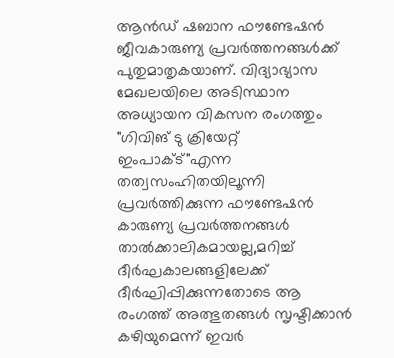ആൻഡ് ഷബാന ഫൗണ്ടേഷൻ ജീവകാരുണ്യ പ്രവർത്തനങ്ങൾക്ക് പുതുമാതൃകയാണ്. വിദ്യാഭ്യാസ മേഖലയിലെ അടിസ്ഥാന അധ്യായന വികസന രംഗത്തും "ഗിവിങ് ടു ക്രിയേറ്റ് ഇംപാക്ട്"എന്ന തത്വസംഹിതയിലൂന്നി പ്രവർത്തിക്കുന്ന ഫൗണ്ടേഷൻ കാരുണ്യ പ്രവർത്തനങ്ങൾ താൽക്കാലികമായല്ല,മറിച്ച് ദീർഘകാലങ്ങളിലേക്ക് ദീർഘിപ്പിക്കുന്നതോടെ ആ രംഗത്ത് അത്ഭുതങ്ങൾ സൃഷ്ടിക്കാൻ കഴിയുമെന്ന് ഇവർ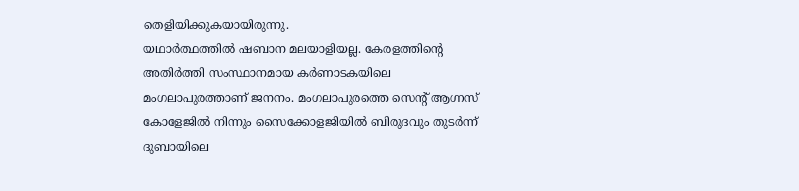തെളിയിക്കുകയായിരുന്നു.
യഥാർത്ഥത്തിൽ ഷബാന മലയാളിയല്ല. കേരളത്തിന്റെ അതിർത്തി സംസ്ഥാനമായ കർണാടകയിലെ മംഗലാപുരത്താണ് ജനനം. മംഗലാപുരത്തെ സെന്റ് ആഗ്നസ് കോളേജിൽ നിന്നും സൈക്കോളജിയിൽ ബിരുദവും തുടർന്ന് ദുബായിലെ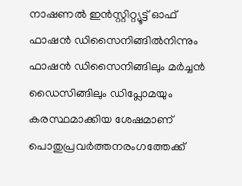നാഷണൽ ഇൻസ്റ്റിറ്റ്യൂട്ട് ഓഫ് ഫാഷൻ ഡിസൈനിങ്ങിൽനിന്നും ഫാഷൻ ഡിസൈനിങ്ങിലും മർച്ചൻ ഡൈസിങ്ങിലും ഡിപ്ലോമയും കരസ്ഥമാക്കിയ ശേഷമാണ് പൊതുപ്രവർത്തനരംഗത്തേക്ക്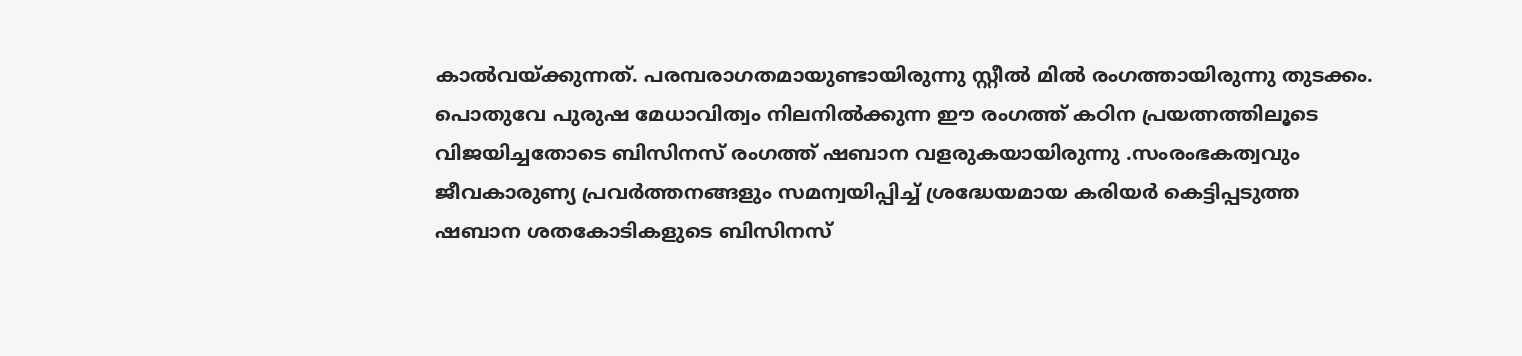കാൽവയ്ക്കുന്നത്. പരമ്പരാഗതമായുണ്ടായിരുന്നു സ്റ്റീൽ മിൽ രംഗത്തായിരുന്നു തുടക്കം.
പൊതുവേ പുരുഷ മേധാവിത്വം നിലനിൽക്കുന്ന ഈ രംഗത്ത് കഠിന പ്രയത്നത്തിലൂടെ വിജയിച്ചതോടെ ബിസിനസ് രംഗത്ത് ഷബാന വളരുകയായിരുന്നു .സംരംഭകത്വവും ജീവകാരുണ്യ പ്രവർത്തനങ്ങളും സമന്വയിപ്പിച്ച് ശ്രദ്ധേയമായ കരിയർ കെട്ടിപ്പടുത്ത ഷബാന ശതകോടികളുടെ ബിസിനസ്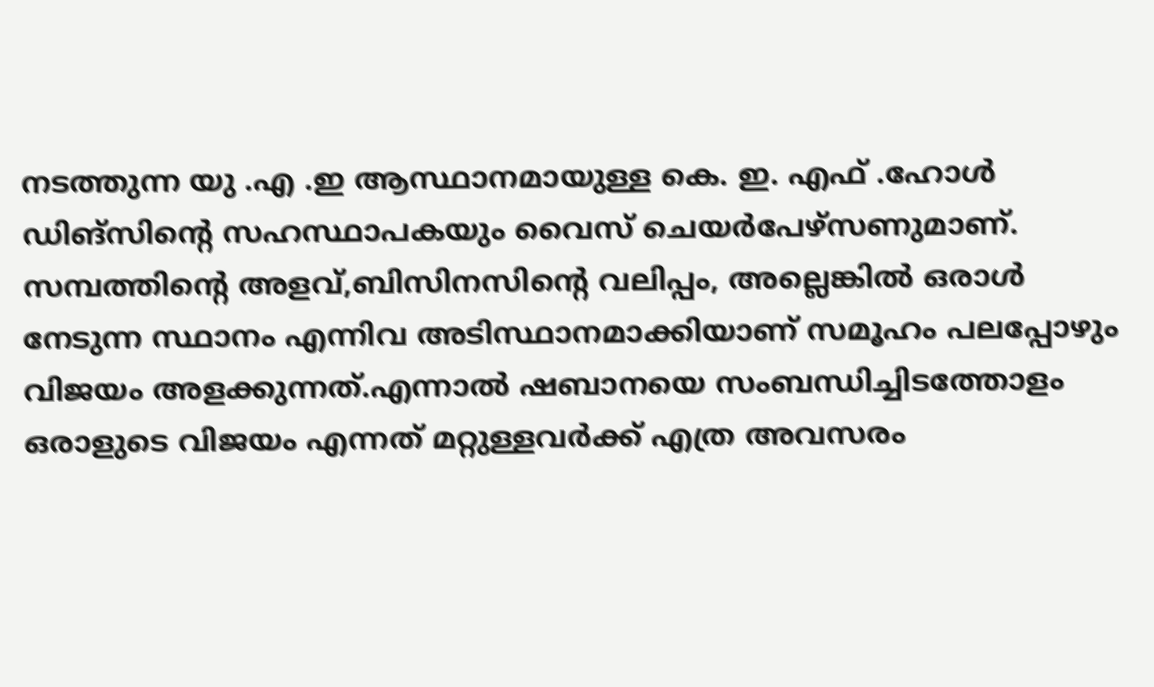നടത്തുന്ന യു .എ .ഇ ആസ്ഥാനമായുള്ള കെ. ഇ. എഫ് .ഹോൾ ഡിങ്സിന്റെ സഹസ്ഥാപകയും വൈസ് ചെയർപേഴ്സണുമാണ്.
സമ്പത്തിന്റെ അളവ്,ബിസിനസിന്റെ വലിപ്പം, അല്ലെങ്കിൽ ഒരാൾ നേടുന്ന സ്ഥാനം എന്നിവ അടിസ്ഥാനമാക്കിയാണ് സമൂഹം പലപ്പോഴും വിജയം അളക്കുന്നത്.എന്നാൽ ഷബാനയെ സംബന്ധിച്ചിടത്തോളം ഒരാളുടെ വിജയം എന്നത് മറ്റുള്ളവർക്ക് എത്ര അവസരം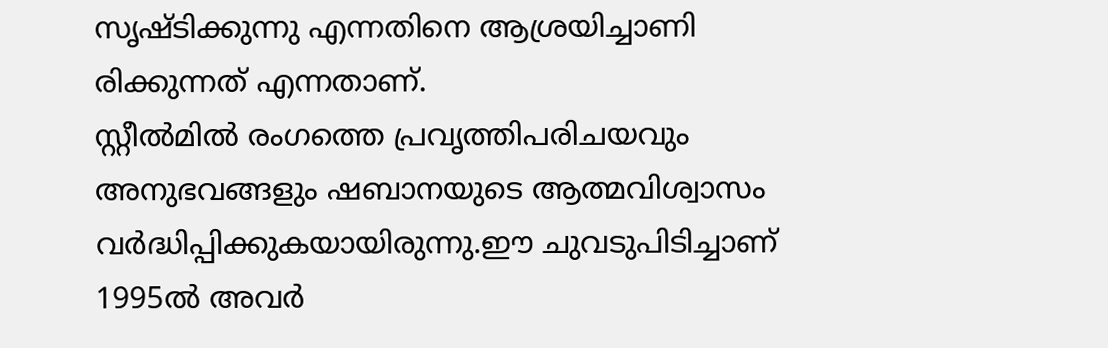സൃഷ്ടിക്കുന്നു എന്നതിനെ ആശ്രയിച്ചാണി രിക്കുന്നത് എന്നതാണ്.
സ്റ്റീൽമിൽ രംഗത്തെ പ്രവൃത്തിപരിചയവും അനുഭവങ്ങളും ഷബാനയുടെ ആത്മവിശ്വാസം വർദ്ധിപ്പിക്കുകയായിരുന്നു.ഈ ചുവടുപിടിച്ചാണ് 1995ൽ അവർ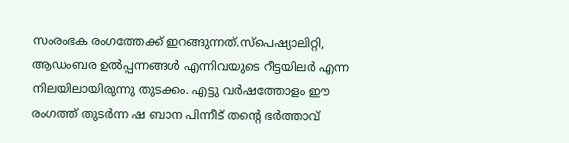സംരംഭക രംഗത്തേക്ക് ഇറങ്ങുന്നത്.സ്പെഷ്യാലിറ്റി, ആഡംബര ഉൽപ്പന്നങ്ങൾ എന്നിവയുടെ റീട്ടയിലർ എന്ന നിലയിലായിരുന്നു തുടക്കം. എട്ടു വർഷത്തോളം ഈ രംഗത്ത് തുടർന്ന ഷ ബാന പിന്നീട് തന്റെ ഭർത്താവ്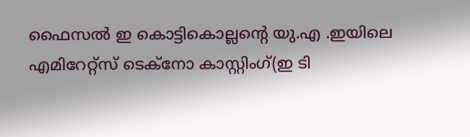ഫൈസൽ ഇ കൊട്ടികൊല്ലന്റെ യു.എ .ഇയിലെ എമിറേറ്റ്സ് ടെക്നോ കാസ്റ്റിംഗ്(ഇ ടി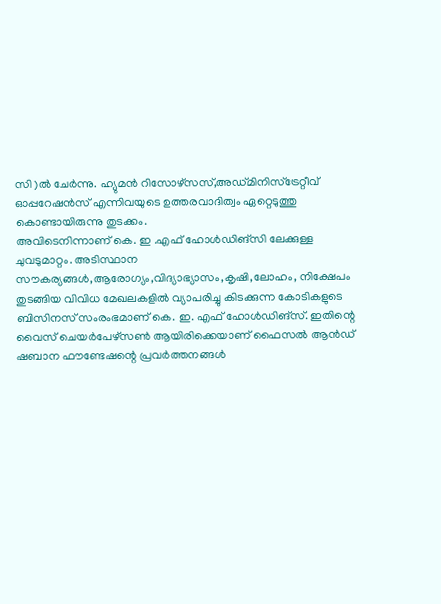സി )ൽ ചേർന്നു. ഹ്യുമൻ റിസോഴ്സസ്,അഡ്മിനിസ്ട്രേറ്റീവ് ഓപ്പറേഷൻസ് എന്നിവയുടെ ഉത്തരവാദിത്വം ഏറ്റെടുത്തു കൊണ്ടായിരുന്നു തുടക്കം.
അവിടെനിന്നാണ് കെ. ഇ .എഫ് ഹോൾഡിങ്സി ലേക്കുള്ള ചുവടുമാറ്റം. അടിസ്ഥാന സൗകര്യങ്ങൾ,ആരോഗ്യം,വിദ്യാഭ്യാസം,കൃഷി,ലോഹം, നിക്ഷേപം തുടങ്ങിയ വിവിധ മേഖലകളിൽ വ്യാപരിച്ചു കിടക്കുന്ന കോടികളുടെ ബിസിനസ് സംരംഭമാണ് കെ. ഇ. എഫ് ഹോൾഡിങ്സ്. ഇതിന്റെ വൈസ് ചെയർപേഴ്സൺ ആയിരിക്കെയാണ് ഫൈസൽ ആൻഡ് ഷബാന ഫൗണ്ടേഷന്റെ പ്രവർത്തനങ്ങൾ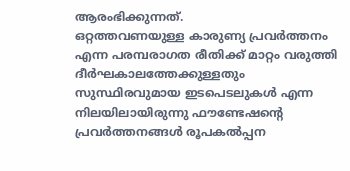ആരംഭിക്കുന്നത്.
ഒറ്റത്തവണയുള്ള കാരുണ്യ പ്രവർത്തനം എന്ന പരമ്പരാഗത രീതിക്ക് മാറ്റം വരുത്തി ദീർഘകാലത്തേക്കുള്ളതും സുസ്ഥിരവുമായ ഇടപെടലുകൾ എന്ന നിലയിലായിരുന്നു ഫൗണ്ടേഷന്റെ പ്രവർത്തനങ്ങൾ രൂപകൽപ്പന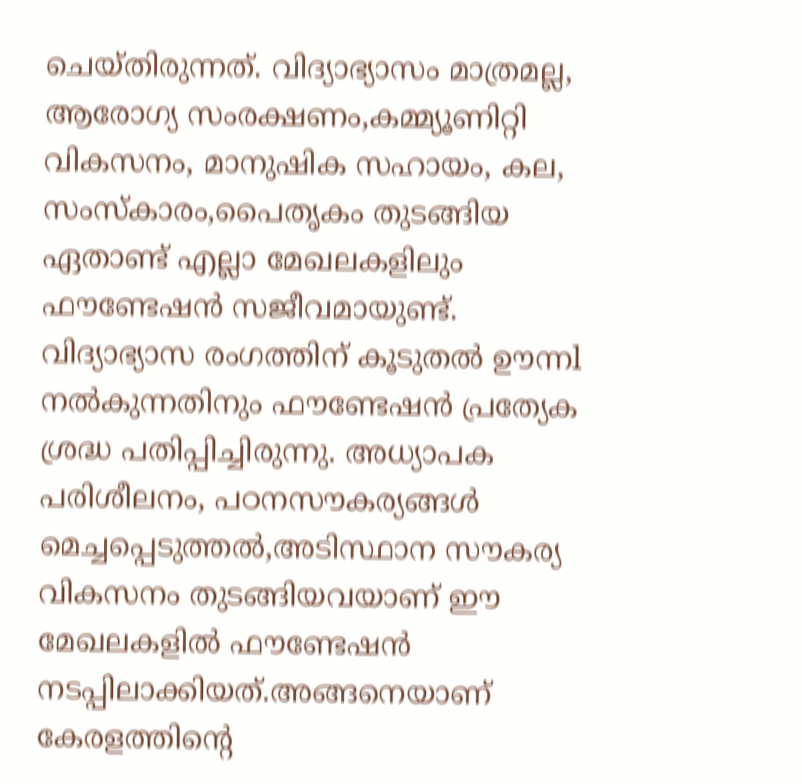ചെയ്തിരുന്നത്. വിദ്യാഭ്യാസം മാത്രമല്ല, ആരോഗ്യ സംരക്ഷണം,കമ്മ്യൂണിറ്റി വികസനം, മാനുഷിക സഹായം, കല, സംസ്കാരം,പൈതൃകം തുടങ്ങിയ ഏതാണ്ട് എല്ലാ മേഖലകളിലും ഫൗണ്ടേഷൻ സജീവമായുണ്ട്.
വിദ്യാഭ്യാസ രംഗത്തിന് കൂടുതൽ ഊന്നl നൽകുന്നതിനും ഫൗണ്ടേഷൻ പ്രത്യേക ശ്രദ്ധ പതിപ്പിച്ചിരുന്നു. അധ്യാപക പരിശീലനം, പഠനസൗകര്യങ്ങൾ മെച്ചപ്പെടുത്തൽ,അടിസ്ഥാന സൗകര്യ വികസനം തുടങ്ങിയവയാണ് ഈ മേഖലകളിൽ ഫൗണ്ടേഷൻ നടപ്പിലാക്കിയത്.അങ്ങനെയാണ് കേരളത്തിന്റെ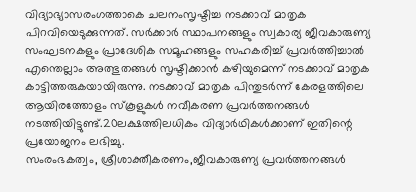വിദ്യാഭ്യാസരംഗത്താകെ ചലനംസൃഷ്ടിച്ച നടക്കാവ് മാതൃക പിറവിയെടുക്കുന്നത്. സർക്കാർ സ്ഥാപനങ്ങളും സ്വകാര്യ ജീവകാരുണ്യ സംഘടനകളും പ്രാദേശിക സമൂഹങ്ങളും സഹകരിച്ച് പ്രവർത്തിച്ചാൽ എന്തെല്ലാം അത്ഭുതങ്ങൾ സൃഷ്ടിക്കാൻ കഴിയുമെന്ന് നടക്കാവ് മാതൃക കാട്ടിത്തരുകയായിരുന്നു. നടക്കാവ് മാതൃക പിന്തുടർന്ന് കേരളത്തിലെ ആയിരത്തോളം സ്കൂളുകൾ നവീകരണ പ്രവർത്തനങ്ങൾ നടത്തിയിട്ടുണ്ട്.20ലക്ഷത്തിലധികം വിദ്യാർഥികൾക്കാണ് ഇതിന്റെ പ്രയോജനം ലഭിച്ചു.
സംരംഭകത്വം, ശ്രീശാക്തീകരണം,ജീവകാരുണ്യ പ്രവർത്തനങ്ങൾ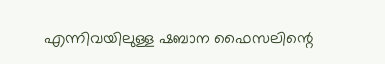എന്നിവയിലുള്ള ഷബാന ഫൈസലിന്റെ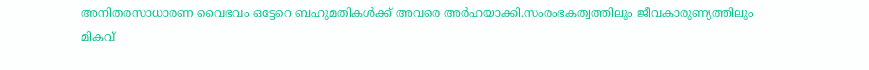അനിതരസാധാരണ വൈഭവം ഒട്ടേറെ ബഹുമതികൾക്ക് അവരെ അർഹയാക്കി.സംരംഭകത്വത്തിലും ജീവകാരുണ്യത്തിലും മികവ്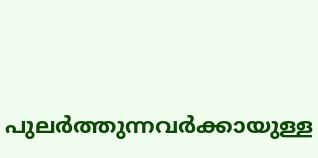പുലർത്തുന്നവർക്കായുള്ള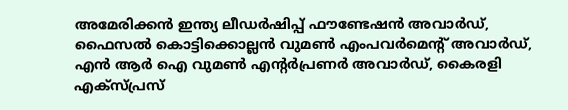അമേരിക്കൻ ഇന്ത്യ ലീഡർഷിപ്പ് ഫൗണ്ടേഷൻ അവാർഡ്, ഫൈസൽ കൊട്ടിക്കൊല്ലൻ വുമൺ എംപവർമെന്റ് അവാർഡ്, എൻ ആർ ഐ വുമൺ എന്റർപ്രണർ അവാർഡ്, കൈരളി എക്സ്പ്രസ്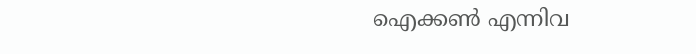ഐക്കൺ എന്നിവ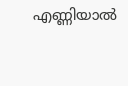എണ്ണിയാൽ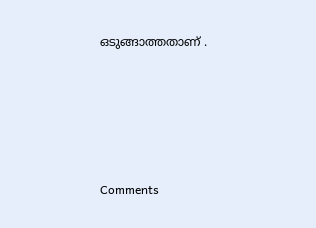ഒടുങ്ങാത്തതാണ് .







Comments